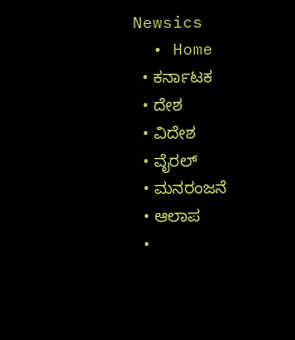Newsics
  • Home
  • ಕರ್ನಾಟಕ
  • ದೇಶ
  • ವಿದೇಶ
  • ವೈರಲ್
  • ಮನರಂಜನೆ
  • ಆಲಾಪ
  •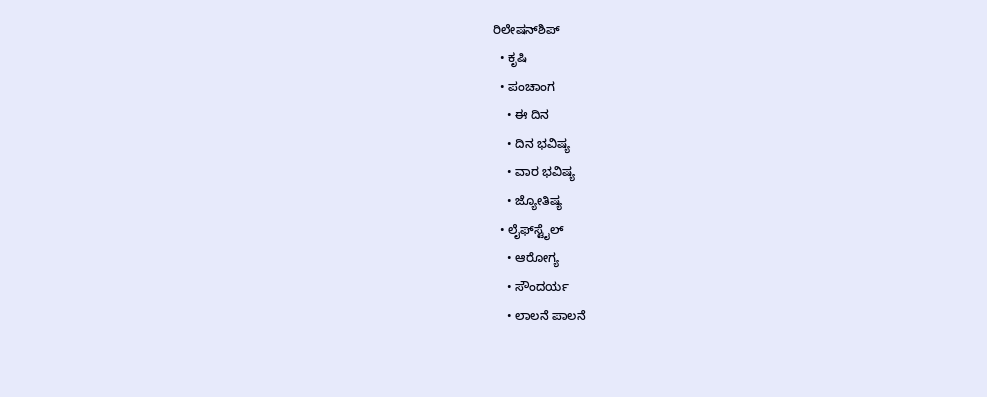ರಿಲೇಷನ್‌ಶಿಪ್
  • ಕೃಷಿ
  • ಪಂಚಾಂಗ
    • ಈ ದಿನ
    • ದಿನ ಭವಿಷ್ಯ
    • ವಾರ ಭವಿಷ್ಯ
    • ಜ್ಯೋತಿಷ್ಯ
  • ಲೈಫ್‌ಸ್ಟೈಲ್
    • ಆರೋಗ್ಯ
    • ಸೌಂದರ್ಯ
    • ಲಾಲನೆ ಪಾಲನೆ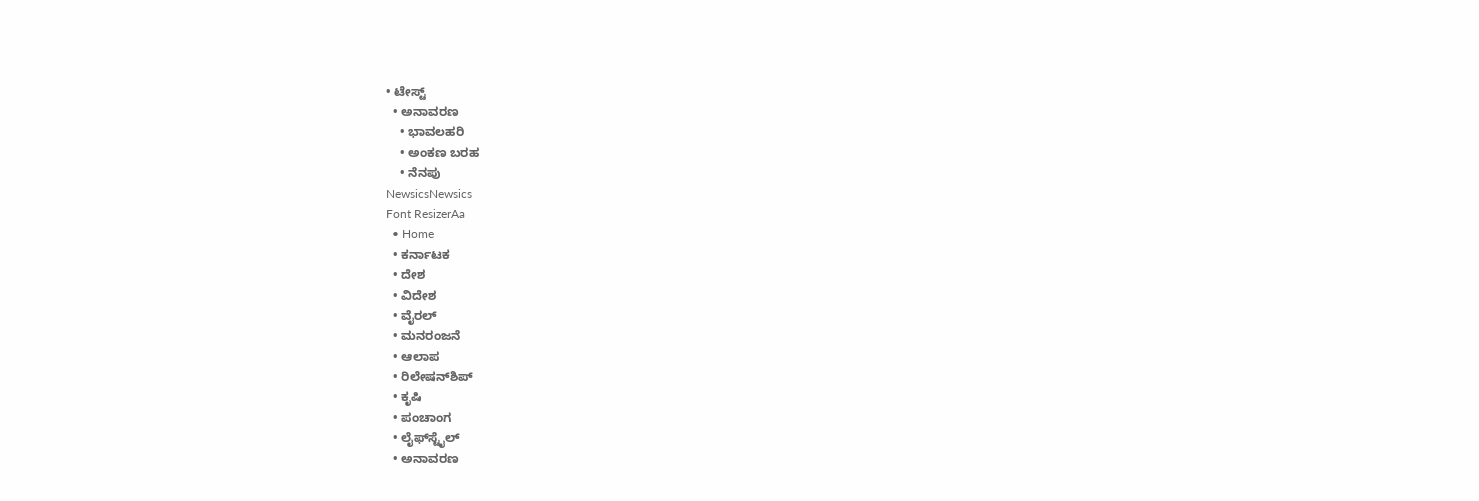• ಟೇಸ್ಟ್
  • ಅನಾವರಣ
    • ಭಾವಲಹರಿ
    • ಅಂಕಣ ಬರಹ
    • ನೆನಪು
NewsicsNewsics
Font ResizerAa
  • Home
  • ಕರ್ನಾಟಕ
  • ದೇಶ
  • ವಿದೇಶ
  • ವೈರಲ್
  • ಮನರಂಜನೆ
  • ಆಲಾಪ
  • ರಿಲೇಷನ್‌ಶಿಪ್
  • ಕೃಷಿ
  • ಪಂಚಾಂಗ
  • ಲೈಫ್‌ಸ್ಟೈಲ್
  • ಅನಾವರಣ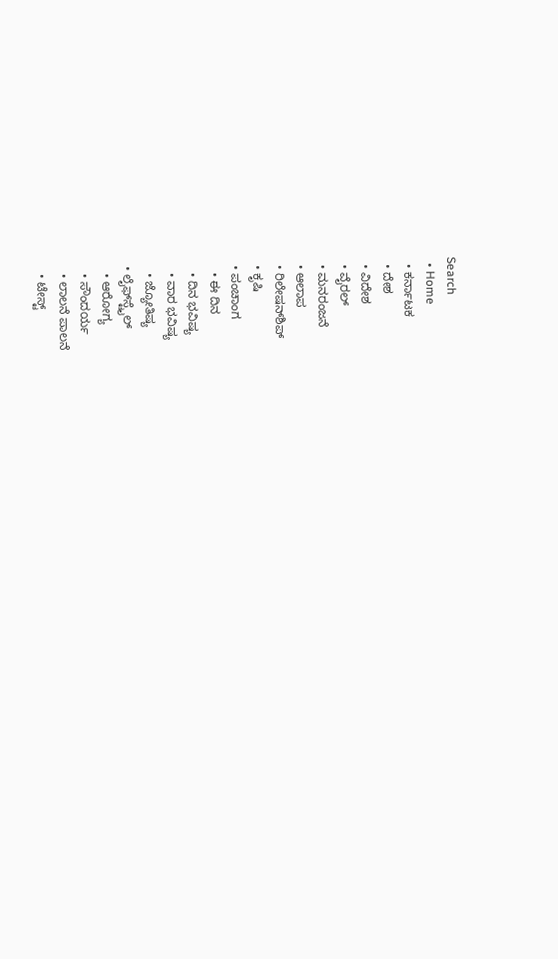Search
  • Home
  • ಕರ್ನಾಟಕ
  • ದೇಶ
  • ವಿದೇಶ
  • ವೈರಲ್
  • ಮನರಂಜನೆ
  • ಆಲಾಪ
  • ರಿಲೇಷನ್‌ಶಿಪ್
  • ಕೃಷಿ
  • ಪಂಚಾಂಗ
    • ಈ ದಿನ
    • ದಿನ ಭವಿಷ್ಯ
    • ವಾರ ಭವಿಷ್ಯ
    • ಜ್ಯೋತಿಷ್ಯ
  • ಲೈಫ್‌ಸ್ಟೈಲ್
    • ಆರೋಗ್ಯ
    • ಸೌಂದರ್ಯ
    • ಲಾಲನೆ ಪಾಲನೆ
    • ಟೇಸ್ಟ್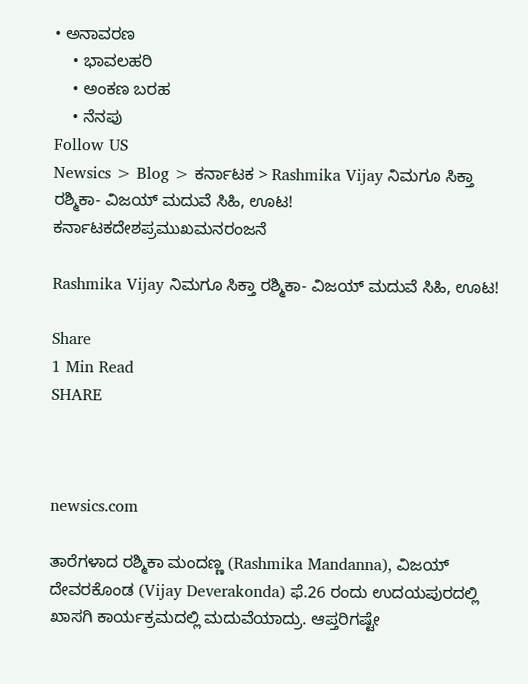• ಅನಾವರಣ
    • ಭಾವಲಹರಿ
    • ಅಂಕಣ ಬರಹ
    • ನೆನಪು
Follow US
Newsics > Blog > ಕರ್ನಾಟಕ > Rashmika Vijay ನಿಮಗೂ ಸಿಕ್ತಾ ರಶ್ಮಿಕಾ- ವಿಜಯ್ ಮದುವೆ ಸಿಹಿ, ಊಟ!
ಕರ್ನಾಟಕದೇಶಪ್ರಮುಖಮನರಂಜನೆ

Rashmika Vijay ನಿಮಗೂ ಸಿಕ್ತಾ ರಶ್ಮಿಕಾ- ವಿಜಯ್ ಮದುವೆ ಸಿಹಿ, ಊಟ!

Share
1 Min Read
SHARE



newsics.com

ತಾರೆಗಳಾದ ರಶ್ಮಿಕಾ ಮಂದಣ್ಣ (Rashmika Mandanna), ವಿಜಯ್ ದೇವರಕೊಂಡ (Vijay Deverakonda) ಫೆ.26 ರಂದು ಉದಯಪುರದಲ್ಲಿ ಖಾಸಗಿ ಕಾರ್ಯಕ್ರಮದಲ್ಲಿ ಮದುವೆಯಾದ್ರು. ಆಪ್ತರಿಗಷ್ಟೇ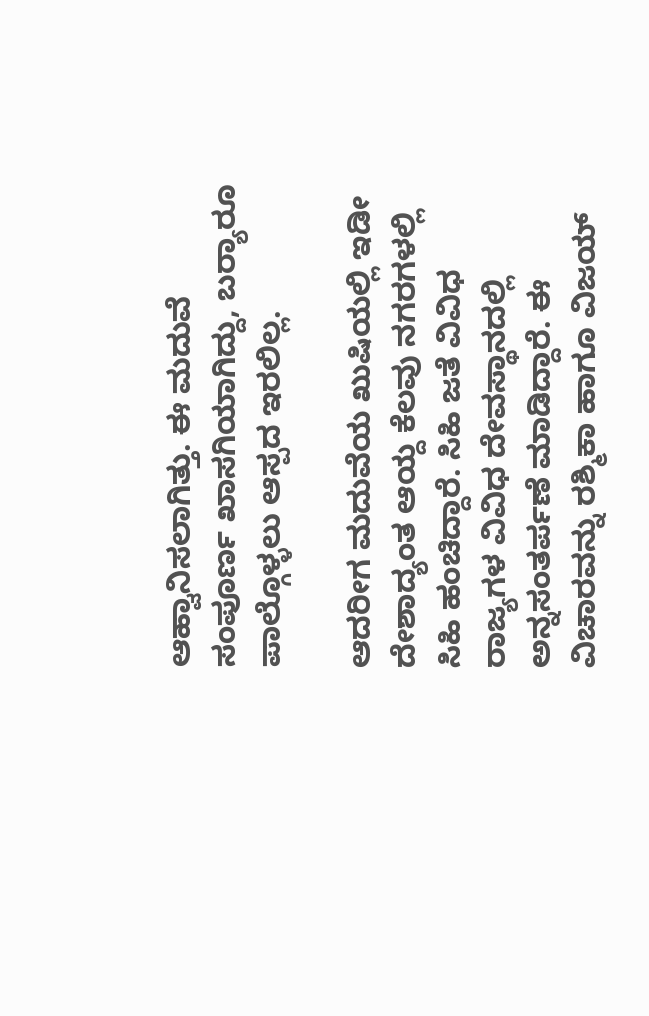ಆಹ್ವಾನಿಸಲಾಗಿತ್ತು. ಈ ಮದುವೆ ಸಂಪೂರ್ಣ ಖಾಸಗಿಯಾಗಿದ್ದು, ಬರ‍್ಯಾರೂ ಪಾಲ್ಗೊಳ್ಳಲು ಆಸ್ಪದ ಇರಲಿಲ್ಲ.

ಆದರೀಗ ಮದುವೆಯ ಖುಷಿಯಲ್ಲಿ ಇಡೀ ದೇಶಾದ್ಯಂತ ಆಯ್ದ ಕೆಲವು ನಗರಗಳಲ್ಲಿ ಸಿಹಿ ಹಂಚಿದ್ದಾರೆ. ಸಿಹಿ ಜತೆ ವಿವಿಧ ರಾಜ್ಯಗಳ ವಿವಿಧ ದೇವಸ್ಥಾನದಲ್ಲಿ ಅನ್ನಸಂತರ್ಪಣೆ ಮಾಡಿದ್ದಾರೆ. ಈ ವಿಚಾರವನ್ನು ರಶ್ಮಿಕಾ ಹಾಗೂ ವಿಜಯ್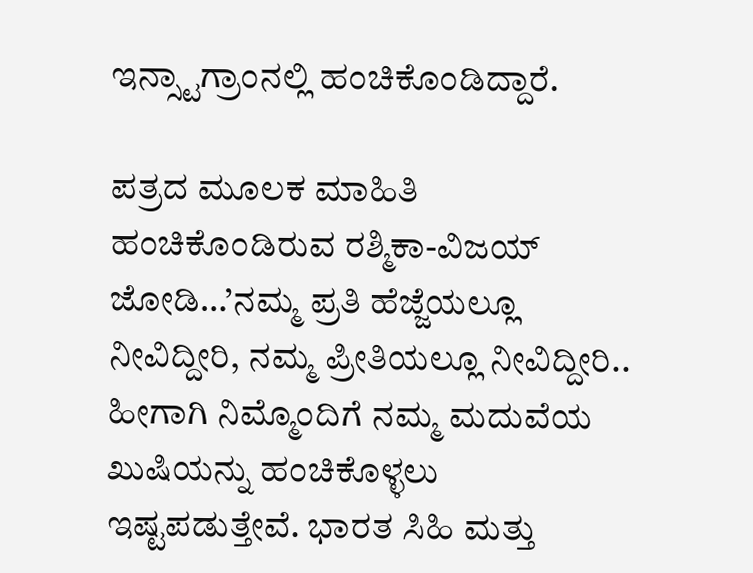ಇನ್ಸ್ಟಾಗ್ರಾಂನಲ್ಲಿ ಹಂಚಿಕೊಂಡಿದ್ದಾರೆ.

ಪತ್ರದ ಮೂಲಕ ಮಾಹಿತಿ ಹಂಚಿಕೊಂಡಿರುವ ರಶ್ಮಿಕಾ-ವಿಜಯ್ ಜೋಡಿ…’ನಮ್ಮ ಪ್ರತಿ ಹೆಜ್ಜೆಯಲ್ಲೂ ನೀವಿದ್ದೀರಿ, ನಮ್ಮ ಪ್ರೀತಿಯಲ್ಲೂ ನೀವಿದ್ದೀರಿ.. ಹೀಗಾಗಿ ನಿಮ್ಮೊಂದಿಗೆ ನಮ್ಮ ಮದುವೆಯ ಖುಷಿಯನ್ನು ಹಂಚಿಕೊಳ್ಳಲು ಇಷ್ಟಪಡುತ್ತೇವೆ. ಭಾರತ ಸಿಹಿ ಮತ್ತು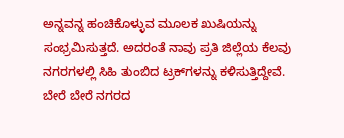ಅನ್ನವನ್ನ ಹಂಚಿಕೊಳ್ಳುವ ಮೂಲಕ ಖುಷಿಯನ್ನು ಸಂಭ್ರಮಿಸುತ್ತದೆ. ಅದರಂತೆ ನಾವು ಪ್ರತಿ ಜಿಲ್ಲೆಯ ಕೆಲವು ನಗರಗಳಲ್ಲಿ ಸಿಹಿ ತುಂಬಿದ ಟ್ರಕ್‌ಗಳನ್ನು ಕಳಿಸುತ್ತಿದ್ದೇವೆ. ಬೇರೆ ಬೇರೆ ನಗರದ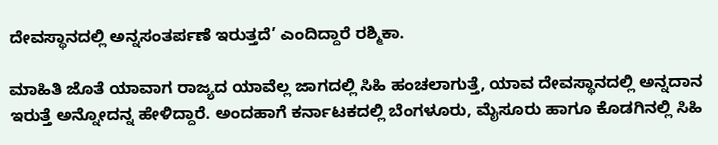ದೇವಸ್ಥಾನದಲ್ಲಿ ಅನ್ನಸಂತರ್ಪಣೆ ಇರುತ್ತದೆ’ ಎಂದಿದ್ದಾರೆ ರಶ್ಮಿಕಾ.

ಮಾಹಿತಿ ಜೊತೆ ಯಾವಾಗ ರಾಜ್ಯದ ಯಾವೆಲ್ಲ ಜಾಗದಲ್ಲಿ ಸಿಹಿ ಹಂಚಲಾಗುತ್ತೆ, ಯಾವ ದೇವಸ್ಥಾನದಲ್ಲಿ ಅನ್ನದಾನ ಇರುತ್ತೆ ಅನ್ನೋದನ್ನ ಹೇಳಿದ್ದಾರೆ. ಅಂದಹಾಗೆ ಕರ್ನಾಟಕದಲ್ಲಿ ಬೆಂಗಳೂರು, ಮೈಸೂರು ಹಾಗೂ ಕೊಡಗಿನಲ್ಲಿ ಸಿಹಿ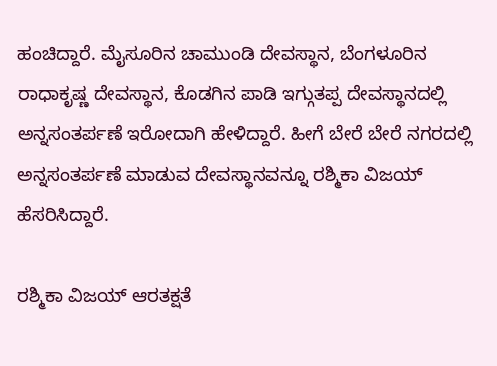ಹಂಚಿದ್ದಾರೆ. ಮೈಸೂರಿನ ಚಾಮುಂಡಿ ದೇವಸ್ಥಾನ, ಬೆಂಗಳೂರಿನ ರಾಧಾಕೃಷ್ಣ ದೇವಸ್ಥಾನ, ಕೊಡಗಿನ ಪಾಡಿ ಇಗ್ಗುತಪ್ಪ ದೇವಸ್ಥಾನದಲ್ಲಿ ಅನ್ನಸಂತರ್ಪಣೆ ಇರೋದಾಗಿ ಹೇಳಿದ್ದಾರೆ. ಹೀಗೆ ಬೇರೆ ಬೇರೆ ನಗರದಲ್ಲಿ ಅನ್ನಸಂತರ್ಪಣೆ ಮಾಡುವ ದೇವಸ್ಥಾನವನ್ನೂ ರಶ್ಮಿಕಾ ವಿಜಯ್ ಹೆಸರಿಸಿದ್ದಾರೆ.

ರಶ್ಮಿಕಾ ವಿಜಯ್ ಆರತಕ್ಷತೆ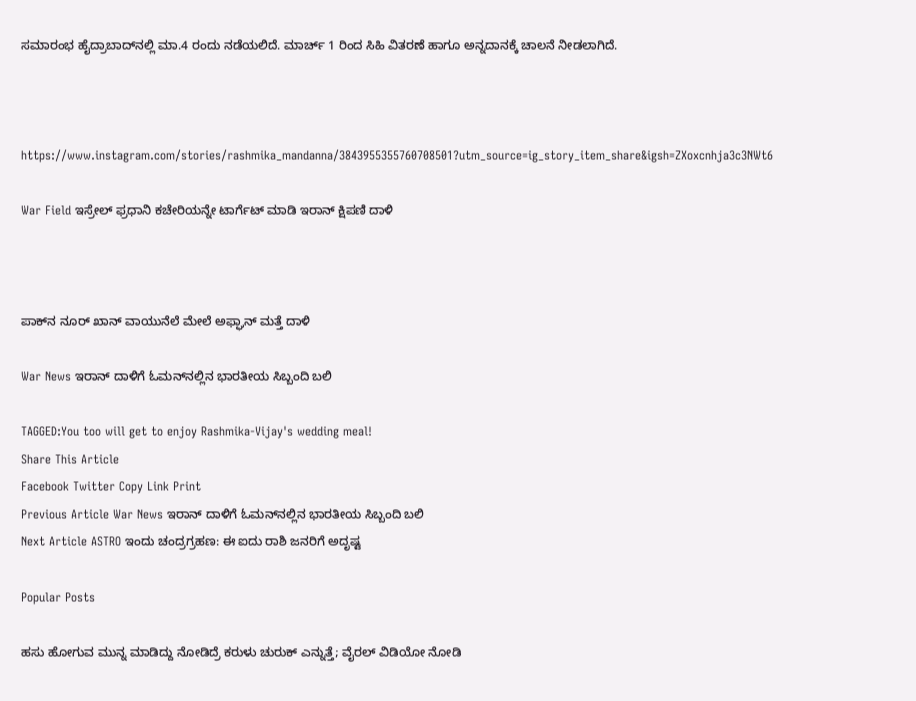ಸಮಾರಂಭ ಹೈದ್ರಾಬಾದ್‌ನಲ್ಲಿ ಮಾ.4 ರಂದು ನಡೆಯಲಿದೆ. ಮಾರ್ಚ್ 1 ರಿಂದ ಸಿಹಿ ವಿತರಣೆ ಹಾಗೂ ಅನ್ನದಾನಕ್ಕೆ ಚಾಲನೆ ನೀಡಲಾಗಿದೆ.



https://www.instagram.com/stories/rashmika_mandanna/3843955355760708501?utm_source=ig_story_item_share&igsh=ZXoxcnhja3c3NWt6

War Field ಇಸ್ರೇಲ್ ಫ್ರಧಾನಿ ಕಚೇರಿಯನ್ನೇ ಟಾರ್ಗೆಟ್ ಮಾಡಿ ಇರಾನ್ ಕ್ಷಿಪಣಿ ದಾಳಿ



ಪಾಕ್‌ನ ನೂರ್ ಖಾನ್ ವಾಯುನೆಲೆ ಮೇಲೆ ಅಫ್ಘಾನ್ ಮತ್ತೆ ದಾಳಿ

War News ಇರಾನ್ ದಾಳಿಗೆ ಓಮ‌ನ್‌ನಲ್ಲಿನ ಭಾರತೀಯ ಸಿಬ್ಬಂದಿ ಬಲಿ

TAGGED:You too will get to enjoy Rashmika-Vijay's wedding meal!
Share This Article
Facebook Twitter Copy Link Print
Previous Article War News ಇರಾನ್ ದಾಳಿಗೆ ಓಮ‌ನ್‌ನಲ್ಲಿನ ಭಾರತೀಯ ಸಿಬ್ಬಂದಿ ಬಲಿ
Next Article ASTRO ಇಂದು ಚಂದ್ರಗ್ರಹಣ: ಈ ಐದು ರಾಶಿ ಜನರಿಗೆ ಅದೃಷ್ಟ

Popular Posts

ಹಸು ಹೋಗುವ ಮುನ್ನ ಮಾಡಿದ್ದು ನೋಡಿದ್ರೆ ಕರುಳು ಚುರುಕ್ ಎನ್ನುತ್ತೆ; ವೈರಲ್ ವಿಡಿಯೋ ನೋಡಿ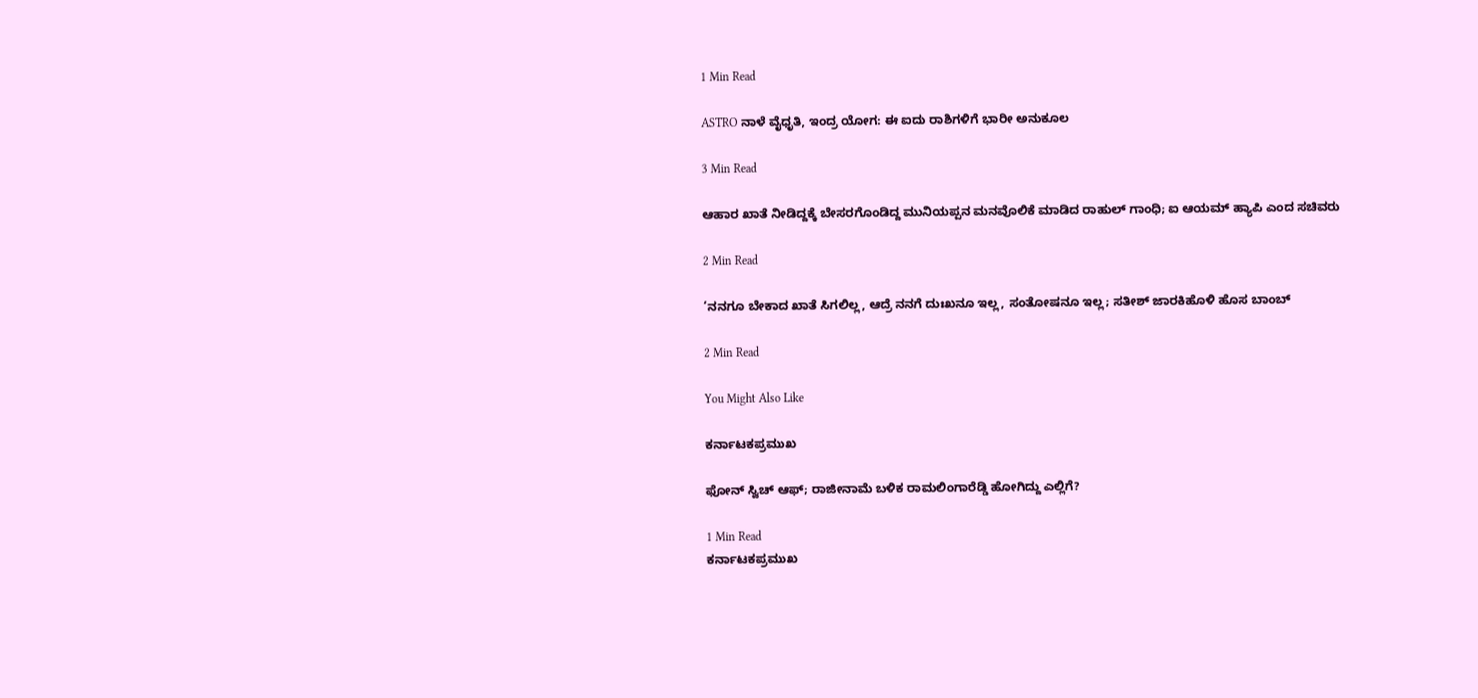1 Min Read

ASTRO ನಾಳೆ ವೈಧೃತಿ, ಇಂದ್ರ ಯೋಗ: ಈ ಐದು ರಾಶಿಗಳಿಗೆ ಭಾರೀ ಅನುಕೂಲ

3 Min Read

ಆಹಾರ ಖಾತೆ ನೀಡಿದ್ದಕ್ಕೆ ಬೇಸರಗೊಂಡಿದ್ದ ಮುನಿಯಪ್ಪನ ಮನವೊಲಿಕೆ ಮಾಡಿದ ರಾಹುಲ್ ಗಾಂಧಿ; ಐ ಆಯಮ್ ಹ್ಯಾಪಿ ಎಂದ ಸಚಿವರು

2 Min Read

‘ನನಗೂ ಬೇಕಾದ ಖಾತೆ ಸಿಗಲಿಲ್ಲ, ಆದ್ರೆ ನನಗೆ ದುಃಖನೂ ಇಲ್ಲ, ಸಂತೋಷನೂ ಇಲ್ಲ; ಸತೀಶ್ ಜಾರಕಿಹೊಳಿ ಹೊಸ ಬಾಂಬ್

2 Min Read

You Might Also Like

ಕರ್ನಾಟಕಪ್ರಮುಖ

ಫೋನ್ ಸ್ವಿಚ್ ಆಫ್; ರಾಜೀನಾಮೆ ಬಳಿಕ ರಾಮಲಿಂಗಾರೆಡ್ಡಿ ಹೋಗಿದ್ದು ಎಲ್ಲಿಗೆ?

1 Min Read
ಕರ್ನಾಟಕಪ್ರಮುಖ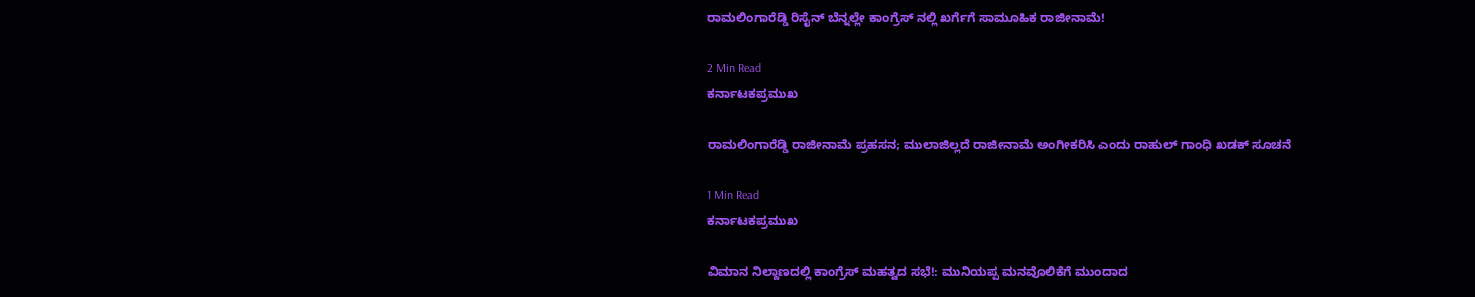ರಾಮಲಿಂಗಾರೆಡ್ಡಿ ರಿಸೈನ್ ಬೆನ್ನಲ್ಲೇ ಕಾಂಗ್ರೆಸ್ ನಲ್ಲಿ ಖರ್ಗೆಗೆ ಸಾಮೂಹಿಕ ರಾಜೀನಾಮೆ!

2 Min Read
ಕರ್ನಾಟಕಪ್ರಮುಖ

ರಾಮಲಿಂಗಾರೆಡ್ಡಿ ರಾಜೀನಾಮೆ ಪ್ರಹಸನ; ಮುಲಾಜಿಲ್ಲದೆ ರಾಜೀನಾಮೆ ಅಂಗೀಕರಿಸಿ ಎಂದು ರಾಹುಲ್ ಗಾಂಧಿ ಖಡಕ್ ಸೂಚನೆ

1 Min Read
ಕರ್ನಾಟಕಪ್ರಮುಖ

ವಿಮಾನ ನಿಲ್ದಾಣದಲ್ಲಿ ಕಾಂಗ್ರೆಸ್ ಮಹತ್ವದ ಸಭೆ!: ಮುನಿಯಪ್ಪ ಮನವೊಲಿಕೆಗೆ ಮುಂದಾದ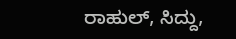ರಾಹುಲ್, ಸಿದ್ದು,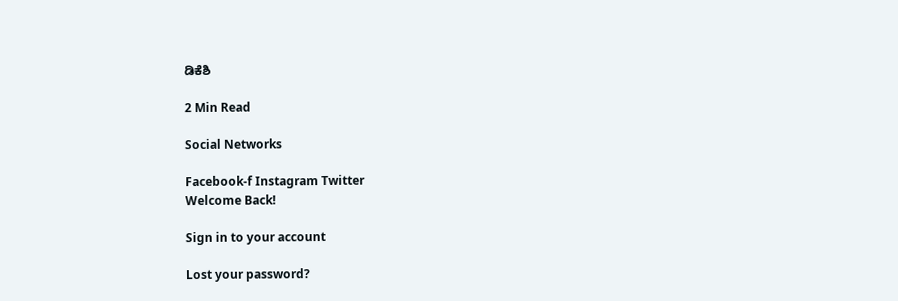ಡಿಕೆಶಿ

2 Min Read

Social Networks

Facebook-f Instagram Twitter
Welcome Back!

Sign in to your account

Lost your password?